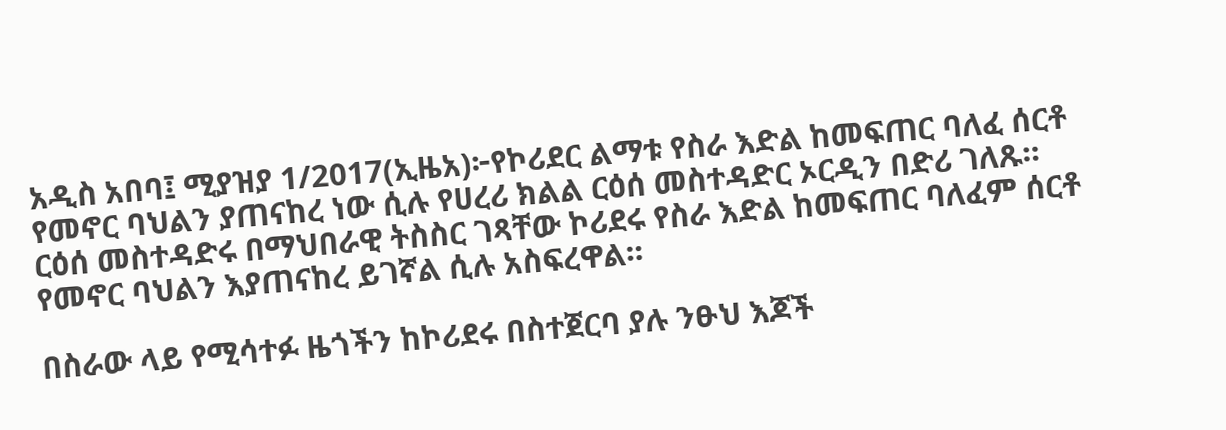አዲስ አበባ፤ ሚያዝያ 1/2017(ኢዜአ)፦የኮሪደር ልማቱ የስራ እድል ከመፍጠር ባለፈ ሰርቶ የመኖር ባህልን ያጠናከረ ነው ሲሉ የሀረሪ ክልል ርዕሰ መስተዳድር ኦርዲን በድሪ ገለጹ።
ርዕሰ መስተዳድሩ በማህበራዊ ትስስር ገጻቸው ኮሪደሩ የስራ እድል ከመፍጠር ባለፈም ሰርቶ የመኖር ባህልን እያጠናከረ ይገኛል ሲሉ አስፍረዋል።

በስራው ላይ የሚሳተፉ ዜጎችን ከኮሪደሩ በስተጀርባ ያሉ ንፁህ እጆች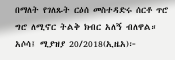በማለት የገለጹት ርዕሰ መስተዳድሩ ሰርቶ ጥሮ ግሮ ለሚኖር ትልቅ ክብር አለኝ ብለዋል።
አሶሳ፤ ሚያዝያ 20/2018(ኢዜአ)፦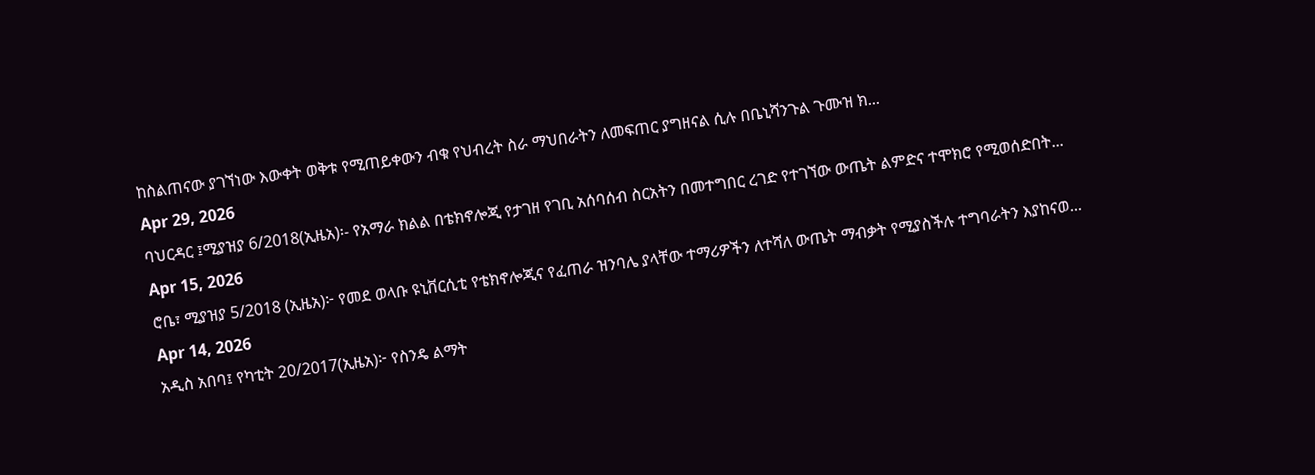ከስልጠናው ያገኘነው እውቀት ወቅቱ የሚጠይቀውን ብቁ የህብረት ስራ ማህበራትን ለመፍጠር ያግዘናል ሲሉ በቤኒሻንጉል ጉሙዝ ክ...
Apr 29, 2026
ባህርዳር ፤ሚያዝያ 6/2018(ኢዜአ)፡- የአማራ ክልል በቴክኖሎጂ የታገዘ የገቢ አሰባሰብ ስርአትን በመተግበር ረገድ የተገኘው ውጤት ልምድና ተሞክሮ የሚወሰድበት...
Apr 15, 2026
ሮቤ፣ ሚያዝያ 5/2018 (ኢዜአ)፦ የመደ ወላቡ ዩኒቨርሲቲ የቴክኖሎጂና የፈጠራ ዝንባሌ ያላቸው ተማሪዎችን ለተሻለ ውጤት ማብቃት የሚያስችሉ ተግባራትን እያከናወ...
Apr 14, 2026
አዲስ አበባ፤ የካቲት 20/2017(ኢዜአ)፦ የስንዴ ልማት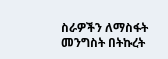ስራዎችን ለማስፋት መንግስት በትኩረት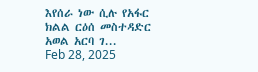እየሰራ ነው ሲሉ የአፋር ክልል ርዕሰ መስተዳድር አወል አርባ ገ...
Feb 28, 2025